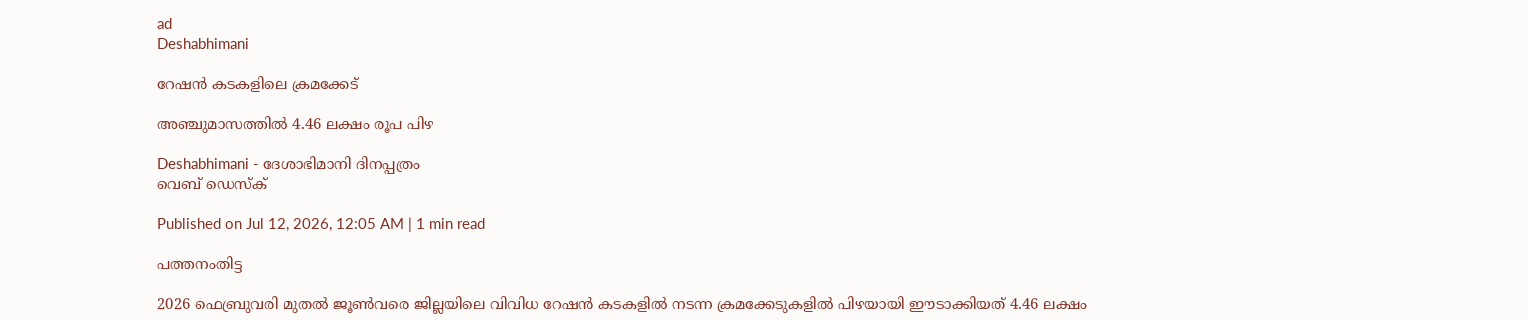ad
Deshabhimani

റേഷൻ കടകളിലെ ക്രമക്കേട്‌

അഞ്ചുമാസത്തിൽ 4.46 ലക്ഷം രൂപ പിഴ

Deshabhimani - ദേശാഭിമാനി ദിനപ്പത്രം
വെബ് ഡെസ്ക്

Published on Jul 12, 2026, 12:05 AM | 1 min read

പത്തനംതിട്ട

2026 ഫെബ്രുവരി മുതല്‍ ജൂണ്‍വരെ ജില്ലയിലെ വിവിധ റേഷൻ കടകളിൽ നടന്ന ക്രമക്കേടുകളിൽ പിഴയായി ഈടാക്കിയത്‌ 4.46 ലക്ഷം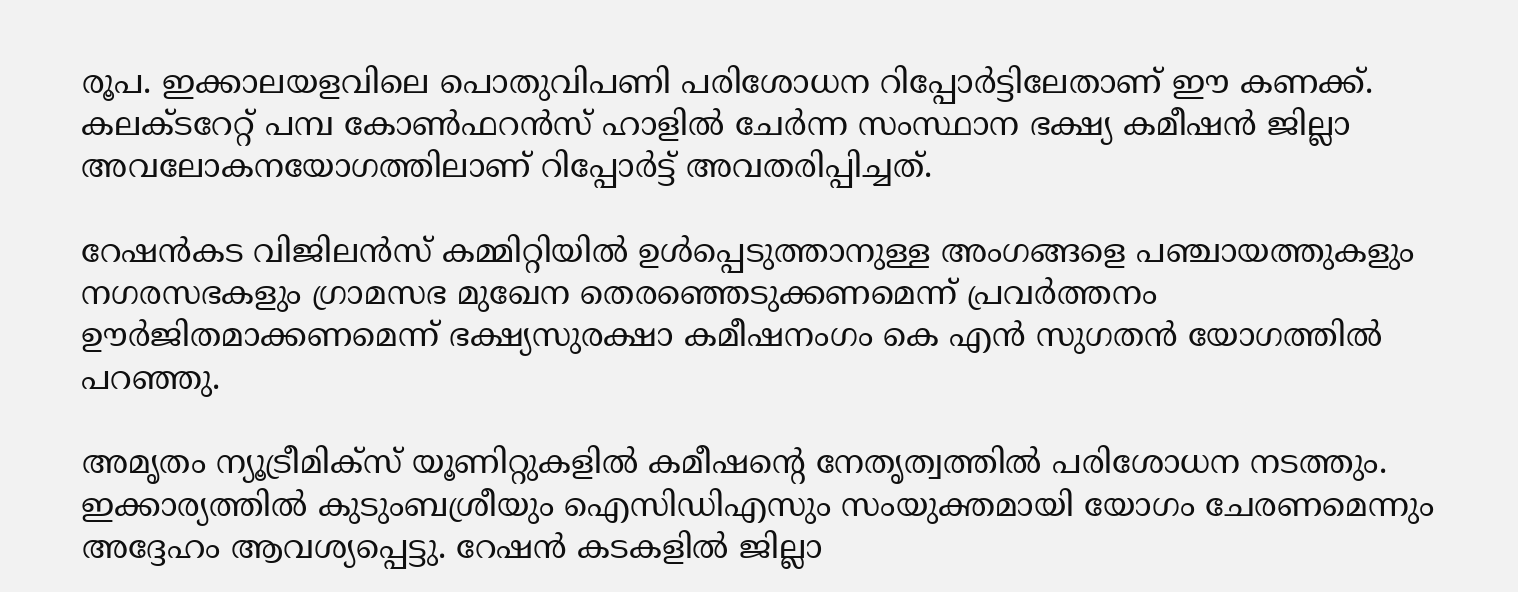രൂപ. ഇക്കാലയളവിലെ പൊതുവിപണി പരിശോധന റിപ്പോര്‍ട്ടിലേതാണ്‌ ഇ‍ൗ കണക്ക്‌. കലക്ടറേറ്റ് പമ്പ കോണ്‍ഫറന്‍സ് ഹാളില്‍ ചേര്‍ന്ന സംസ്ഥാന ഭക്ഷ്യ കമീഷന്‍ ജില്ലാ അവലോകനയോഗത്തിലാണ്‌ റിപ്പോർട്ട്‌ അവതരിപ്പിച്ചത്‌.

റേഷന്‍കട വിജിലന്‍സ് കമ്മിറ്റിയില്‍ ഉള്‍പ്പെടുത്താനുള്ള അംഗങ്ങളെ പഞ്ചായത്തുകളും നഗരസഭകളും ഗ്രാമസഭ മുഖേന തെരഞ്ഞെടുക്കണമെന്ന്‌ പ്രവര്‍ത്തനം ഊര്‍ജിതമാക്കണമെന്ന് ഭക്ഷ്യസുരക്ഷാ കമീഷനംഗം കെ എന്‍ സുഗതന്‍ യോഗത്തിൽ പറഞ്ഞു.

അമൃതം ന്യൂട്രീമിക്സ് യൂണിറ്റുകളില്‍ കമീഷന്റെ നേതൃത്വത്തില്‍ പരിശോധന നടത്തും. ഇക്കാര്യത്തിൽ കുടുംബശ്രീയും ഐസിഡിഎസും സംയുക്തമായി യോഗം ചേരണമെന്നും അദ്ദേഹം ആവശ്യപ്പെട്ടു. റേഷന്‍ കടകളില്‍ ജില്ലാ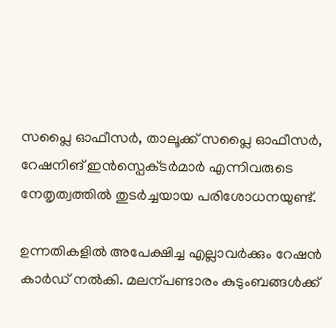സപ്ലൈ ഓഫീസര്‍, താലൂക്ക് സപ്ലൈ ഓഫീസര്‍, റേഷനിങ്‌ ഇന്‍സ്പെക്‌ടര്‍മാര്‍ എന്നിവരുടെ നേതൃത്വത്തില്‍ തുടര്‍ച്ചയായ പരിശോധനയുണ്ട്.

ഉന്നതികളിൽ അപേക്ഷിച്ച എല്ലാവര്‍ക്കും റേഷന്‍ കാര്‍ഡ് നല്‍കി. മലന്പണ്ടാരം കുടുംബങ്ങള്‍ക്ക്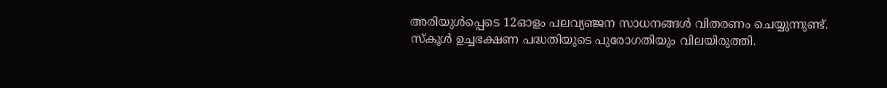അരിയുള്‍പ്പെടെ 12ഓളം പലവ്യഞ്ജന സാധനങ്ങള്‍ വിതരണം ചെയ്യുന്നുണ്ട്. സ്‌കൂള്‍ ഉച്ചഭക്ഷണ പദ്ധതിയുടെ പുരോഗതിയും വിലയിരുത്തി.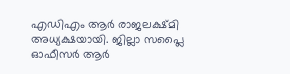എഡിഎം ആര്‍ രാജലക്ഷ്മി അധ്യക്ഷയായി. ജില്ലാ സപ്ലൈ ഓഫീസര്‍ ആര്‍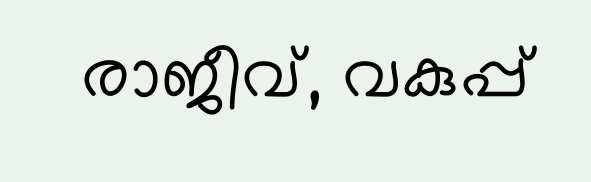രാജീവ്, വകുപ്പ്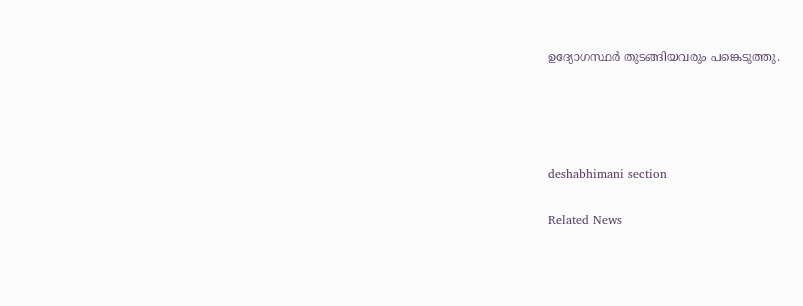ഉദ്യോഗസ്ഥര്‍ തുടങ്ങിയവരും പങ്കെടുത്തു.




deshabhimani section

Related News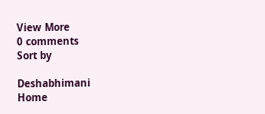View More
0 comments
Sort by

Deshabhimani
Home